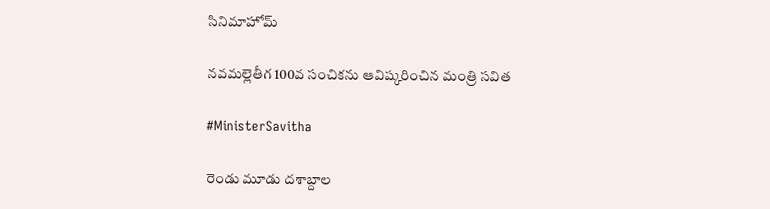సినిమాహోమ్

నవమల్లెతీగ 100వ సంచికను ఆవిష్కరించిన మంత్రి సవిత

#MinisterSavitha

రెండు మూడు దశాబ్దాల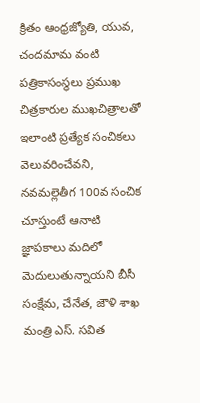క్రితం ఆంధ్రజ్యోతి, యువ, చందమామ వంటి పత్రికాసంస్థలు ప్రముఖ చిత్రకారుల ముఖచిత్రాలతో ఇలాంటి ప్రత్యేక సంచికలు వెలువరించేవని, నవమల్లెతీగ 100వ సంచిక చూస్తుంటే ఆనాటి జ్ఞాపకాలు మదిలో మెదులుతున్నాయని బీసీ సంక్షేమ, చేనేత, జౌళి శాఖ మంత్రి ఎస్. సవిత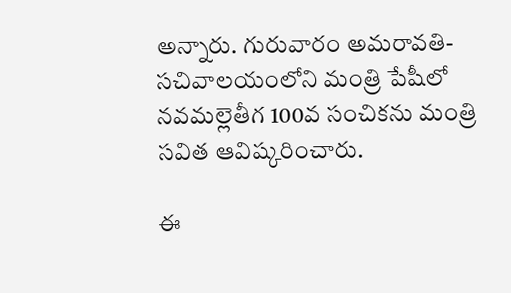అన్నారు. గురువారం అమరావతి-సచివాలయంలోని మంత్రి పేషీలో నవమల్లెతీగ 100వ సంచికను మంత్రి సవిత ఆవిష్కరించారు.

ఈ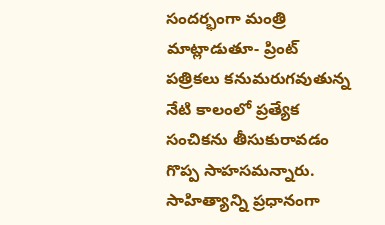సందర్భంగా మంత్రి మాట్లాడుతూ- ప్రింట్ పత్రికలు కనుమరుగవుతున్న నేటి కాలంలో ప్రత్యేక సంచికను తీసుకురావడం గొప్ప సాహసమన్నారు. సాహిత్యాన్ని ప్రధానంగా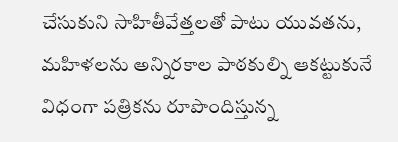చేసుకుని సాహితీవేత్తలతో పాటు యువతను, మహిళలను అన్నిరకాల పాఠకుల్ని ఆకట్టుకునే విధంగా పత్రికను రూపొందిస్తున్న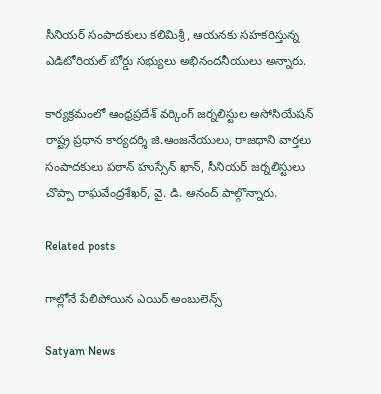సీనియర్ సంపాదకులు కలిమిశ్రీ, ఆయనకు సహకరిస్తున్న ఎడిటోరియల్ బోర్డు సభ్యులు అభినందనీయులు అన్నారు.

కార్యక్రమంలో ఆంధ్రప్రదేశ్ వర్కింగ్ జర్నలిస్టుల అసోసియేషన్ రాష్ట్ర ప్రధాన కార్యదర్శి జి.ఆంజనేయులు, రాజధాని వార్తలు సంపాదకులు పఠాన్ హుస్సేన్ ఖాన్, సీనియర్ జర్నలిస్టులు చొప్పా రాఘవేంద్రశేఖర్, వై. డి. ఆనంద్ పాల్గొన్నారు.

Related posts

గాల్లోనే పేలిపోయిన ఎయిర్ అంబులెన్స్

Satyam News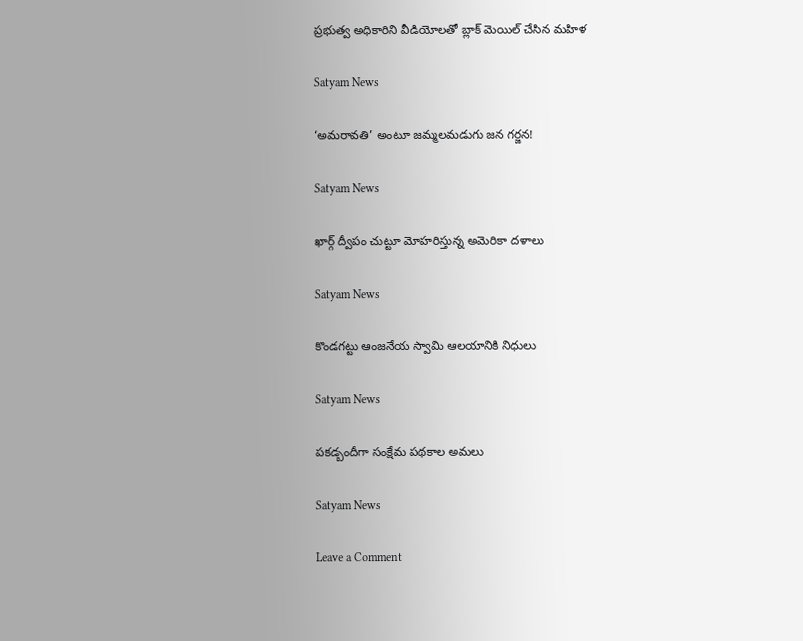ప్రభుత్వ అధికారిని వీడియోలతో బ్లాక్ మెయిల్ చేసిన మహిళ

Satyam News

‘అమరావతి’ అంటూ జమ్మలమడుగు జన గర్జన!

Satyam News

ఖార్గ్ ద్వీపం చుట్టూ మోహరిస్తున్న అమెరికా దళాలు

Satyam News

కొండగట్టు ఆంజనేయ స్వామి ఆలయానికి నిధులు

Satyam News

పకడ్బందీగా సంక్షేమ పథకాల అమలు

Satyam News

Leave a Comment